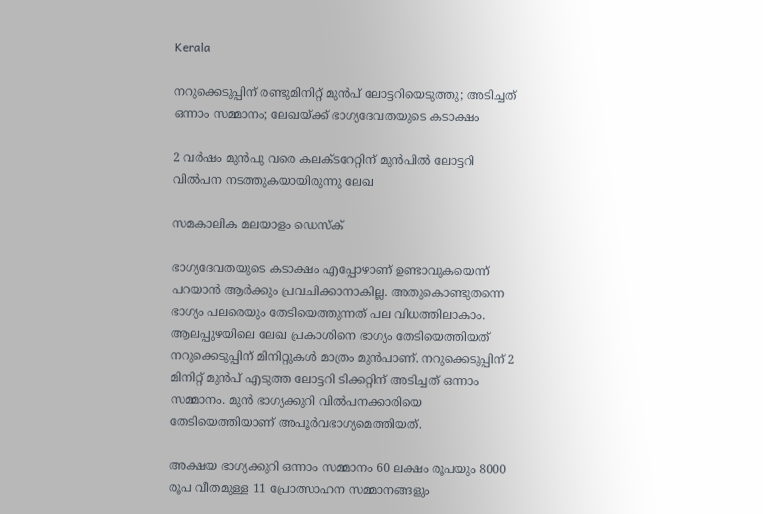Kerala

നറുക്കെടുപ്പിന് രണ്ടുമിനിറ്റ് മുന്‍പ് ലോട്ടറിയെടുത്തു; അടിച്ചത് ഒന്നാം സമ്മാനം; ലേഖയ്ക്ക് ഭാഗ്യദേവതയുടെ കടാക്ഷം

2 വര്‍ഷം മുന്‍പു വരെ കലക്ടറേറ്റിന് മുന്‍പില്‍ ലോട്ടറി വില്‍പന നടത്തുകയായിരുന്നു ലേഖ

സമകാലിക മലയാളം ഡെസ്ക്

ഭാഗ്യദേവതയുടെ കടാക്ഷം എപ്പോഴാണ് ഉണ്ടാവുകയെന്ന് പറയാന്‍ ആര്‍ക്കും പ്രവചിക്കാനാകില്ല. അതുകൊണ്ടുതന്നെ ഭാഗ്യം പലരെയും തേടിയെത്തുന്നത് പല വിധത്തിലാകാം. ആലപ്പുഴയിലെ ലേഖ പ്രകാശിനെ ഭാഗ്യം തേടിയെത്തിയത് നറുക്കെടുപ്പിന് മിനിറ്റുകള്‍ മാത്രം മുന്‍പാണ്. നറുക്കെടുപ്പിന് 2 മിനിറ്റ് മുന്‍പ് എടുത്ത ലോട്ടറി ടിക്കറ്റിന് അടിച്ചത് ഒന്നാം സമ്മാനം. മുന്‍ ഭാഗ്യക്കുറി വില്‍പനക്കാരിയെ തേടിയെത്തിയാണ് അപൂര്‍വഭാഗ്യമെത്തിയത്.

അക്ഷയ ഭാഗ്യക്കുറി ഒന്നാം സമ്മാനം 60 ലക്ഷം രൂപയും 8000 രൂപ വീതമുള്ള 11 പ്രോത്സാഹന സമ്മാനങ്ങളും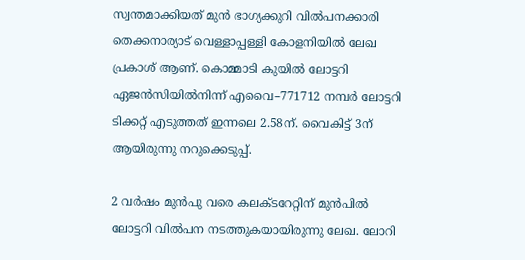സ്വന്തമാക്കിയത് മുന്‍ ഭാഗ്യക്കുറി വില്‍പനക്കാരി തെക്കനാര്യാട് വെള്ളാപ്പള്ളി കോളനിയില്‍ ലേഖ പ്രകാശ് ആണ്. കൊമ്മാടി കുയില്‍ ലോട്ടറി ഏജന്‍സിയില്‍നിന്ന് എവൈ–771712 നമ്പര്‍ ലോട്ടറി ടിക്കറ്റ് എടുത്തത് ഇന്നലെ 2.58ന്. വൈകിട്ട് 3ന് ആയിരുന്നു നറുക്കെടുപ്പ്.

2 വര്‍ഷം മുന്‍പു വരെ കലക്ടറേറ്റിന് മുന്‍പില്‍ ലോട്ടറി വില്‍പന നടത്തുകയായിരുന്നു ലേഖ. ലോറി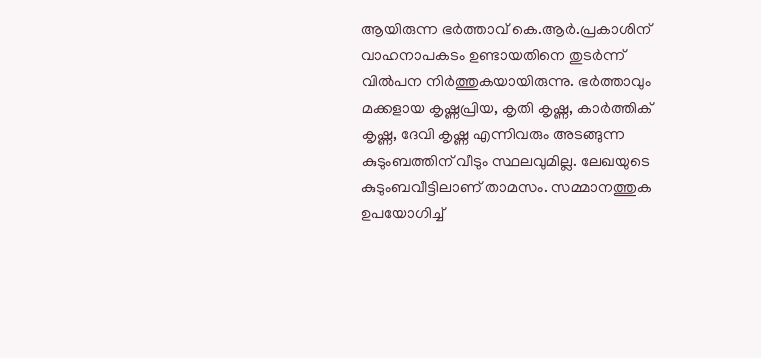ആയിരുന്ന ഭര്‍ത്താവ് കെ.ആര്‍.പ്രകാശിന് വാഹനാപകടം ഉണ്ടായതിനെ തുടര്‍ന്ന് വില്‍പന നിര്‍ത്തുകയായിരുന്നു. ഭര്‍ത്താവും മക്കളായ കൃഷ്ണപ്രിയ, കൃതി കൃഷ്ണ, കാര്‍ത്തിക് കൃഷ്ണ, ദേവി കൃഷ്ണ എന്നിവരും അടങ്ങുന്ന കുടുംബത്തിന് വീടും സ്ഥലവുമില്ല. ലേഖയുടെ കുടുംബവീട്ടിലാണ് താമസം. സമ്മാനത്തുക ഉപയോഗിച്ച്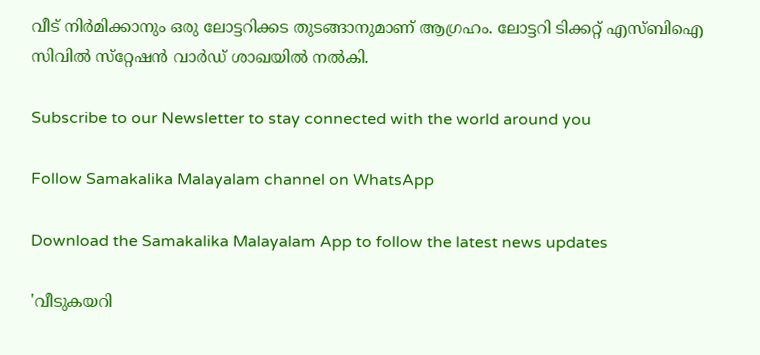വീട് നിര്‍മിക്കാനും ഒരു ലോട്ടറിക്കട തുടങ്ങാനുമാണ് ആഗ്രഹം. ലോട്ടറി ടിക്കറ്റ് എസ്ബിഐ സിവില്‍ സ്‌റ്റേഷന്‍ വാര്‍ഡ് ശാഖയില്‍ നല്‍കി.

Subscribe to our Newsletter to stay connected with the world around you

Follow Samakalika Malayalam channel on WhatsApp

Download the Samakalika Malayalam App to follow the latest news updates

'വീടുകയറി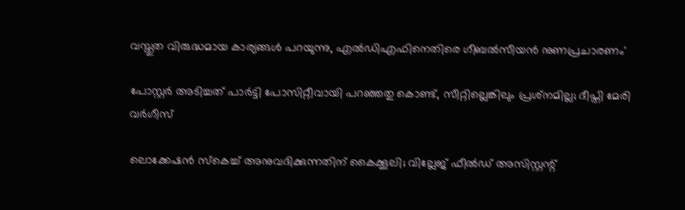വസ്തുത വിരുദ്ധമായ കാര്യങ്ങള്‍ പറയുന്നു, എല്‍ഡിഎഫിനെതിരെ ഗീബല്‍സീയന്‍ നുണപ്രചാരണം'

പോസ്റ്റര്‍ അടിച്ചത് പാര്‍ട്ടി പോസിറ്റീവായി പറഞ്ഞതു കൊണ്ട്, സീറ്റില്ലെങ്കിലും പ്രശ്‌നമില്ല; ദീപ്തി മേരി വര്‍ഗീസ്

ലൊക്കേഷന്‍ സ്‌കെച്ച് അനുവദിക്കുന്നതിന് കൈക്കൂലി; വില്ലേജ് ഫീല്‍ഡ് അസിസ്റ്റന്റ്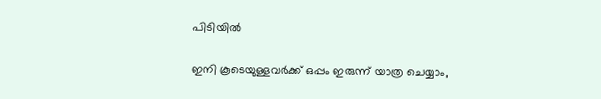പിടിയില്‍

ഇനി കൂടെയുള്ളവര്‍ക്ക് ഒപ്പം ഇരുന്ന് യാത്ര ചെയ്യാം,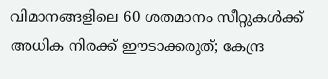വിമാനങ്ങളിലെ 60 ശതമാനം സീറ്റുകള്‍ക്ക് അധിക നിരക്ക് ഈടാക്കരുത്; കേന്ദ്ര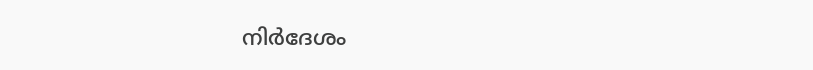നിര്‍ദേശം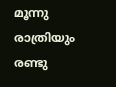മൂന്നു രാത്രിയും രണ്ടു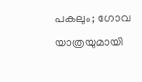പകലും; ഗോവ യാത്രയുമായി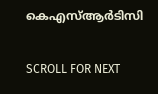കെഎസ്ആര്‍ടിസി

SCROLL FOR NEXT